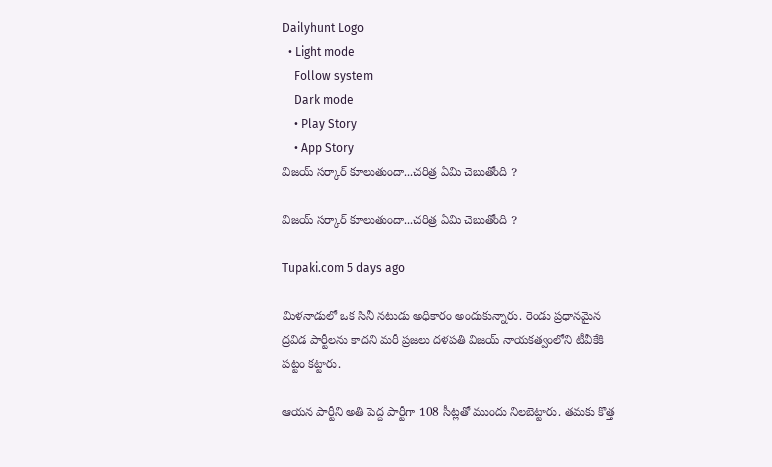Dailyhunt Logo
  • Light mode
    Follow system
    Dark mode
    • Play Story
    • App Story
విజయ్ సర్కార్ కూలుతుందా...చరిత్ర ఏమి చెబుతోంది ?

విజయ్ సర్కార్ కూలుతుందా...చరిత్ర ఏమి చెబుతోంది ?

Tupaki.com 5 days ago

మిళనాడులో ఒక సినీ నటుడు అధికారం అందుకున్నారు. రెండు ప్రధానమైన ద్రవిడ పార్టీలను కాదని మరీ ప్రజలు దళపతి విజయ్ నాయకత్వంలోని టీవీకేకి పట్టం కట్టారు.

ఆయన పార్టీని అతి పెద్ద పార్టీగా 108 సీట్లతో ముందు నిలబెట్టారు. తమకు కొత్త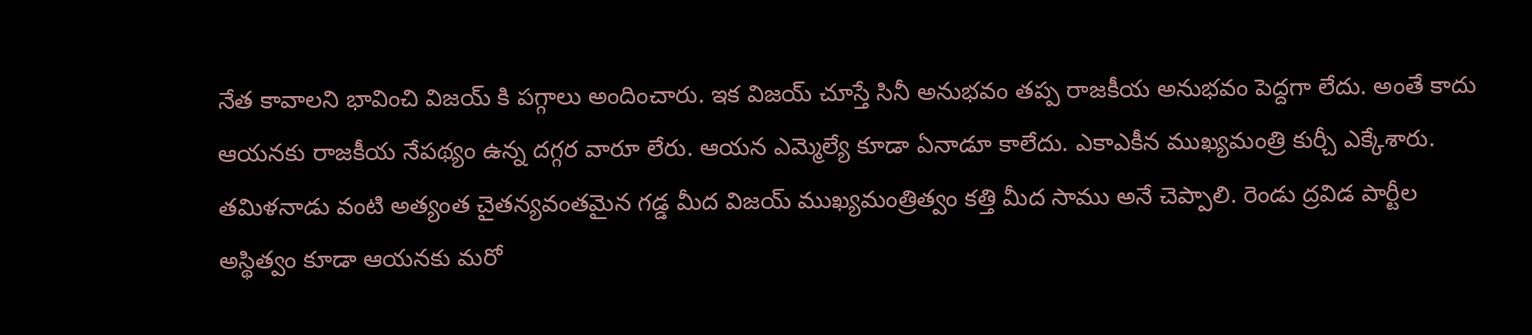నేత కావాలని భావించి విజయ్ కి పగ్గాలు అందించారు. ఇక విజయ్ చూస్తే సినీ అనుభవం తప్ప రాజకీయ అనుభవం పెద్దగా లేదు. అంతే కాదు ఆయనకు రాజకీయ నేపథ్యం ఉన్న దగ్గర వారూ లేరు. ఆయన ఎమ్మెల్యే కూడా ఏనాడూ కాలేదు. ఎకాఎకీన ముఖ్యమంత్రి కుర్చీ ఎక్కేశారు. తమిళనాడు వంటి అత్యంత చైతన్యవంతమైన గడ్డ మీద విజయ్ ముఖ్యమంత్రిత్వం కత్తి మీద సాము అనే చెప్పాలి. రెండు ద్రవిడ పార్టీల అస్థిత్వం కూడా ఆయనకు మరో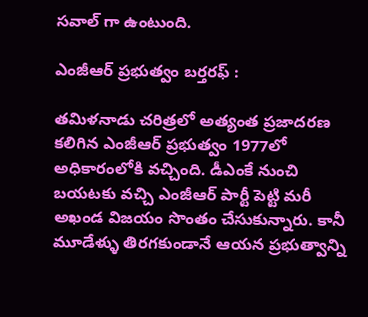సవాల్ గా ఉంటుంది.

ఎంజీఆర్ ప్రభుత్వం బర్తరఫ్ :

తమిళనాడు చరిత్రలో అత్యంత ప్రజాదరణ కలిగిన ఎంజీఆర్ ప్రభుత్వం 1977లో అధికారంలోకి వచ్చింది. డీఎంకే నుంచి బయటకు వచ్చి ఎంజీఆర్ పార్టీ పెట్టి మరీ అఖండ విజయం సొంతం చేసుకున్నారు. కానీ మూడేళ్ళు తిరగకుండానే ఆయన ప్రభుత్వాన్ని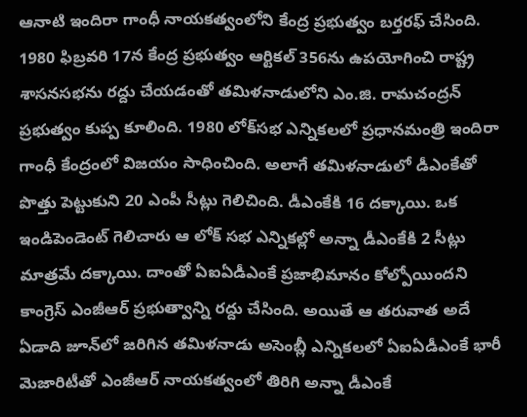ఆనాటి ఇందిరా గాంధీ నాయకత్వంలోని కేంద్ర ప్రభుత్వం బర్తరఫ్ చేసింది. 1980 ఫిబ్రవరి 17న కేంద్ర ప్రభుత్వం ఆర్టికల్ 356ను ఉపయోగించి రాష్ట్ర శాసనసభను రద్దు చేయడంతో తమిళనాడులోని ఎం.జి. రామచంద్రన్ ప్రభుత్వం కుప్ప కూలింది. 1980 లోక్‌సభ ఎన్నికలలో ప్రధానమంత్రి ఇందిరా గాంధీ కేంద్రంలో విజయం సాధించింది. అలాగే తమిళనాడులో డీఎంకేతో పొత్తు పెట్టుకుని 20 ఎంపీ సీట్లు గెలిచింది. డీఎంకేకి 16 దక్కాయి. ఒక ఇండిపెండెంట్ గెలిచారు ఆ లోక్ సభ ఎన్నికల్లో అన్నా డీఎంకేకి 2 సీట్లు మాత్రమే దక్కాయి. దాంతో ఏఐఏడీఎంకే ప్రజాభిమానం కోల్పోయిందని కాంగ్రెస్ ఎంజీఆర్ ప్రభుత్వాన్ని రద్దు చేసింది. అయితే ఆ తరువాత అదే ఏడాది జూన్‌లో జరిగిన తమిళనాడు అసెంబ్లీ ఎన్నికలలో ఏఐఏడీఎంకే భారీ మెజారిటీతో ఎంజీఆర్ నాయకత్వంలో తిరిగి అన్నా డీఎంకే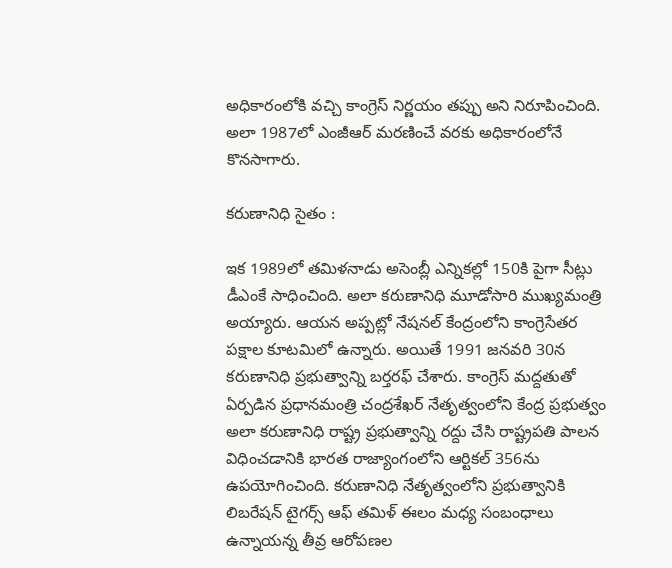అధికారంలోకి వచ్చి కాంగ్రెస్ నిర్ణయం తప్పు అని నిరూపించింది. అలా 1987లో ఎంజీఆర్ మరణించే వరకు అధికారంలోనే కొనసాగారు.

కరుణానిధి సైతం :

ఇక 1989లో తమిళనాడు అసెంబ్లీ ఎన్నికల్లో 150కి పైగా సీట్లు డీఎంకే సాధించింది. అలా కరుణానిధి మూడోసారి ముఖ్యమంత్రి అయ్యారు. ఆయన అప్పట్లో నేషనల్ కేంద్రంలోని కాంగ్రెసేతర పక్షాల కూటమిలో ఉన్నారు. అయితే 1991 జనవరి 30న కరుణానిధి ప్రభుత్వాన్ని బర్తరఫ్ చేశారు. కాంగ్రెస్ మద్దతుతో ఏర్పడిన ప్రధానమంత్రి చంద్రశేఖర్ నేతృత్వంలోని కేంద్ర ప్రభుత్వం అలా కరుణానిధి రాష్ట్ర ప్రభుత్వాన్ని రద్దు చేసి రాష్ట్రపతి పాలన విధించడానికి భారత రాజ్యాంగంలోని ఆర్టికల్ 356ను ఉపయోగించింది. కరుణానిధి నేతృత్వంలోని ప్రభుత్వానికి లిబరేషన్ టైగర్స్ ఆఫ్ తమిళ్ ఈలం మధ్య సంబంధాలు ఉన్నాయన్న తీవ్ర ఆరోపణల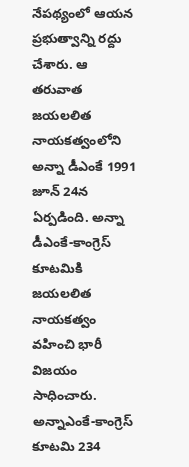నేపథ్యంలో ఆయన ప్రభుత్వాన్ని రద్దు చేశారు. ఆ తరువాత జయలలిత నాయకత్వంలోని అన్నా డీఎంకే 1991 జూన్ 24న ఏర్పడింది. అన్నా డీఎంకే-కాంగ్రెస్ కూటమికి జయలలిత నాయకత్వం వహించి భారీ విజయం సాధించారు. అన్నాఎంకే-కాంగ్రెస్ కూటమి 234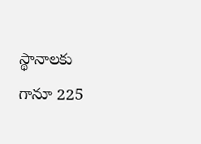స్థానాలకు గానూ 225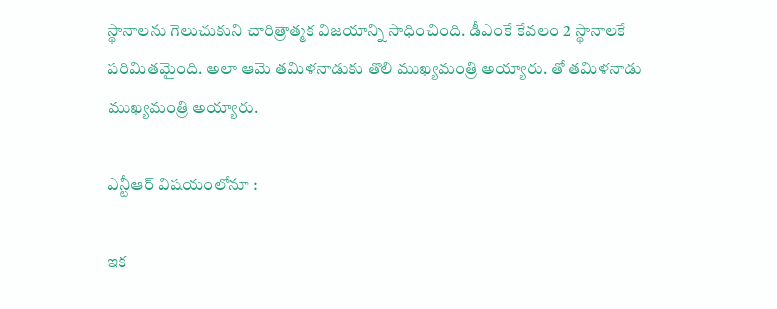స్థానాలను గెలుచుకుని చారిత్రాత్మక విజయాన్ని సాధించింది. డీఎంకే కేవలం 2 స్థానాలకే పరిమితమైంది. అలా ఆమె తమిళనాడుకు తొలి ముఖ్యమంత్రి అయ్యారు. తో తమిళనాడు ముఖ్యమంత్రి అయ్యారు.

ఎన్టీఆర్ విషయంలోనూ :

ఇక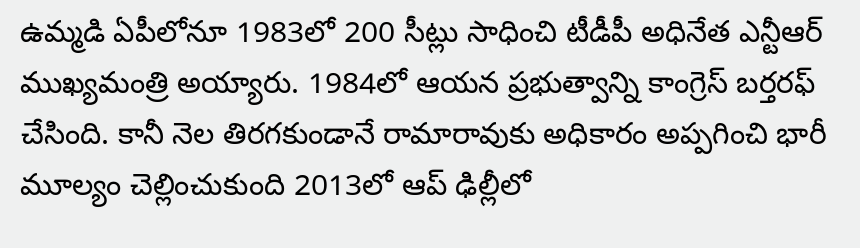ఉమ్మడి ఏపీలోనూ 1983లో 200 సీట్లు సాధించి టీడీపీ అధినేత ఎన్టీఆర్ ముఖ్యమంత్రి అయ్యారు. 1984లో ఆయన ప్రభుత్వాన్ని కాంగ్రెస్ బర్తరఫ్ చేసింది. కానీ నెల తిరగకుండానే రామారావుకు అధికారం అప్పగించి భారీ మూల్యం చెల్లించుకుంది 2013లో ఆప్ ఢిల్లీలో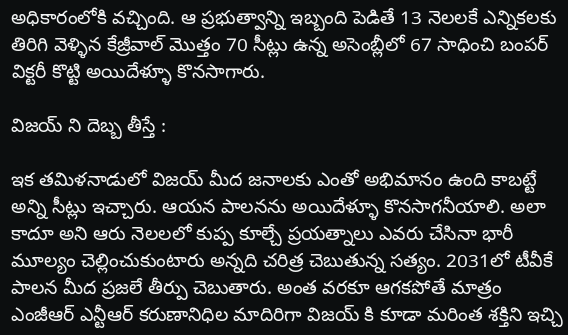అధికారంలోకి వచ్చింది. ఆ ప్రభుత్వాన్ని ఇబ్బంది పెడితే 13 నెలలకే ఎన్నికలకు తిరిగి వెళ్ళిన కేజ్రీవాల్ మొత్తం 70 సీట్లు ఉన్న అసెంబ్లీలో 67 సాధించి బంపర్ విక్టరీ కొట్టి అయిదేళ్ళూ కొనసాగారు.

విజయ్ ని దెబ్బ తీస్తే :

ఇక తమిళనాడులో విజయ్ మీద జనాలకు ఎంతో అభిమానం ఉంది కాబట్టే అన్ని సీట్లు ఇచ్చారు. ఆయన పాలనను అయిదేళ్ళూ కొనసాగనీయాలి. అలా కాదూ అని ఆరు నెలలలో కుప్ప కూల్చే ప్రయత్నాలు ఎవరు చేసినా భారీ మూల్యం చెల్లించుకుంటారు అన్నది చరిత్ర చెబుతున్న సత్యం. 2031లో టీవీకే పాలన మీద ప్రజలే తీర్పు చెబుతారు. అంత వరకూ ఆగకపోతే మాత్రం ఎంజీఆర్ ఎన్టీఆర్ కరుణానిధిల మాదిరిగా విజయ్ కి కూడా మరింత శక్తిని ఇచ్చి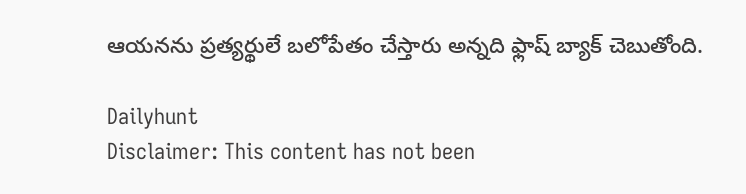ఆయనను ప్రత్యర్థులే బలోపేతం చేస్తారు అన్నది ఫ్లాష్ బ్యాక్ చెబుతోంది.

Dailyhunt
Disclaimer: This content has not been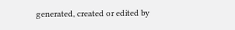generated, created or edited by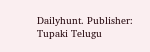Dailyhunt. Publisher: Tupaki Telugu